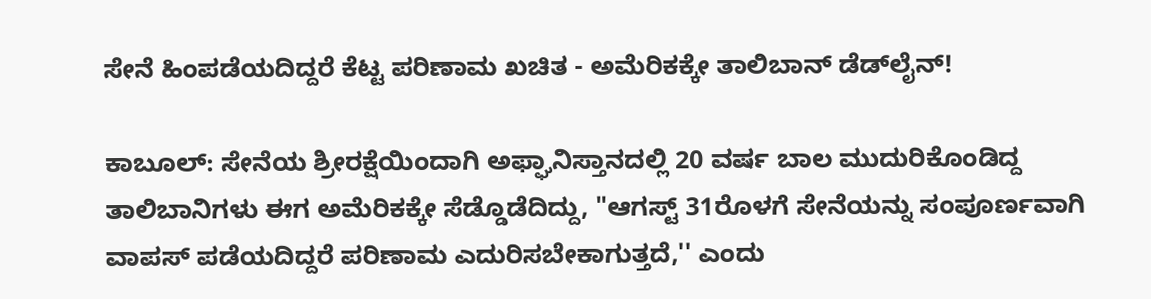ಸೇನೆ ಹಿಂಪಡೆಯದಿದ್ದರೆ ಕೆಟ್ಟ ಪರಿಣಾಮ ಖಚಿತ - ಅಮೆರಿಕಕ್ಕೇ ತಾಲಿಬಾನ್‌ ಡೆಡ್‌ಲೈನ್‌!

ಕಾಬೂಲ್‌: ಸೇನೆಯ ಶ್ರೀರಕ್ಷೆಯಿಂದಾಗಿ ಅಫ್ಘಾನಿಸ್ತಾನದಲ್ಲಿ 20 ವರ್ಷ ಬಾಲ ಮುದುರಿಕೊಂಡಿದ್ದ ತಾಲಿಬಾನಿಗಳು ಈಗ ಅಮೆರಿಕಕ್ಕೇ ಸೆಡ್ಡೊಡೆದಿದ್ದು, "ಆಗಸ್ಟ್‌ 31ರೊಳಗೆ ಸೇನೆಯನ್ನು ಸಂಪೂರ್ಣವಾಗಿ ವಾಪಸ್‌ ಪಡೆಯದಿದ್ದರೆ ಪರಿಣಾಮ ಎದುರಿಸಬೇಕಾಗುತ್ತದೆ,'' ಎಂದು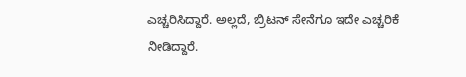ಎಚ್ಚರಿಸಿದ್ದಾರೆ. ಅಲ್ಲದೆ, ಬ್ರಿಟನ್‌ ಸೇನೆಗೂ ಇದೇ ಎಚ್ಚರಿಕೆ ನೀಡಿದ್ದಾರೆ.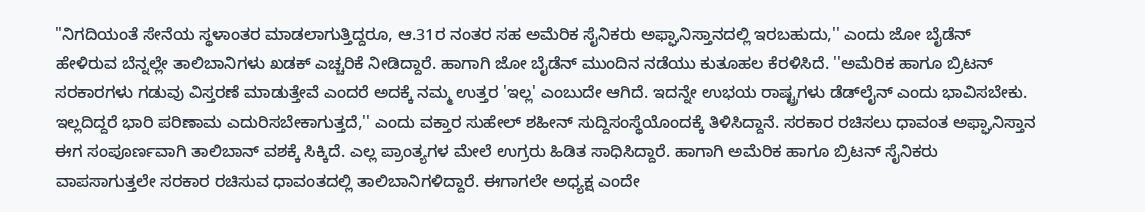"ನಿಗದಿಯಂತೆ ಸೇನೆಯ ಸ್ಥಳಾಂತರ ಮಾಡಲಾಗುತ್ತಿದ್ದರೂ, ಆ.31ರ ನಂತರ ಸಹ ಅಮೆರಿಕ ಸೈನಿಕರು ಅಫ್ಘಾನಿಸ್ತಾನದಲ್ಲಿ ಇರಬಹುದು,'' ಎಂದು ಜೋ ಬೈಡೆನ್‌ ಹೇಳಿರುವ ಬೆನ್ನಲ್ಲೇ ತಾಲಿಬಾನಿಗಳು ಖಡಕ್‌ ಎಚ್ಚರಿಕೆ ನೀಡಿದ್ದಾರೆ. ಹಾಗಾಗಿ ಜೋ ಬೈಡೆನ್‌ ಮುಂದಿನ ನಡೆಯು ಕುತೂಹಲ ಕೆರಳಿಸಿದೆ. ''ಅಮೆರಿಕ ಹಾಗೂ ಬ್ರಿಟನ್‌ ಸರಕಾರಗಳು ಗಡುವು ವಿಸ್ತರಣೆ ಮಾಡುತ್ತೇವೆ ಎಂದರೆ ಅದಕ್ಕೆ ನಮ್ಮ ಉತ್ತರ 'ಇಲ್ಲ' ಎಂಬುದೇ ಆಗಿದೆ. ಇದನ್ನೇ ಉಭಯ ರಾಷ್ಟ್ರಗಳು ಡೆಡ್‌ಲೈನ್‌ ಎಂದು ಭಾವಿಸಬೇಕು. ಇಲ್ಲದಿದ್ದರೆ ಭಾರಿ ಪರಿಣಾಮ ಎದುರಿಸಬೇಕಾಗುತ್ತದೆ,'' ಎಂದು ವಕ್ತಾರ ಸುಹೇಲ್‌ ಶಹೀನ್‌ ಸುದ್ದಿಸಂಸ್ಥೆಯೊಂದಕ್ಕೆ ತಿಳಿಸಿದ್ದಾನೆ. ಸರಕಾರ ರಚಿಸಲು ಧಾವಂತ ಅಫ್ಘಾನಿಸ್ತಾನ ಈಗ ಸಂಪೂರ್ಣವಾಗಿ ತಾಲಿಬಾನ್‌ ವಶಕ್ಕೆ ಸಿಕ್ಕಿದೆ. ಎಲ್ಲ ಪ್ರಾಂತ್ಯಗಳ ಮೇಲೆ ಉಗ್ರರು ಹಿಡಿತ ಸಾಧಿಸಿದ್ದಾರೆ. ಹಾಗಾಗಿ ಅಮೆರಿಕ ಹಾಗೂ ಬ್ರಿಟನ್‌ ಸೈನಿಕರು ವಾಪಸಾಗುತ್ತಲೇ ಸರಕಾರ ರಚಿಸುವ ಧಾವಂತದಲ್ಲಿ ತಾಲಿಬಾನಿಗಳಿದ್ದಾರೆ. ಈಗಾಗಲೇ ಅಧ್ಯಕ್ಷ ಎಂದೇ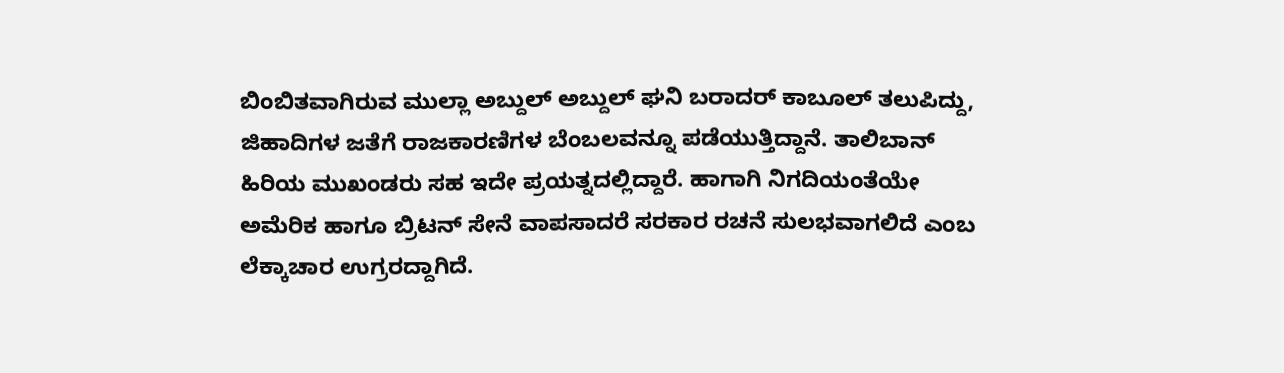ಬಿಂಬಿತವಾಗಿರುವ ಮುಲ್ಲಾ ಅಬ್ದುಲ್‌ ಅಬ್ದುಲ್‌ ಘನಿ ಬರಾದರ್‌ ಕಾಬೂಲ್‌ ತಲುಪಿದ್ದು, ಜಿಹಾದಿಗಳ ಜತೆಗೆ ರಾಜಕಾರಣಿಗಳ ಬೆಂಬಲವನ್ನೂ ಪಡೆಯುತ್ತಿದ್ದಾನೆ. ತಾಲಿಬಾನ್‌ ಹಿರಿಯ ಮುಖಂಡರು ಸಹ ಇದೇ ಪ್ರಯತ್ನದಲ್ಲಿದ್ದಾರೆ. ಹಾಗಾಗಿ ನಿಗದಿಯಂತೆಯೇ ಅಮೆರಿಕ ಹಾಗೂ ಬ್ರಿಟನ್‌ ಸೇನೆ ವಾಪಸಾದರೆ ಸರಕಾರ ರಚನೆ ಸುಲಭವಾಗಲಿದೆ ಎಂಬ ಲೆಕ್ಕಾಚಾರ ಉಗ್ರರದ್ದಾಗಿದೆ.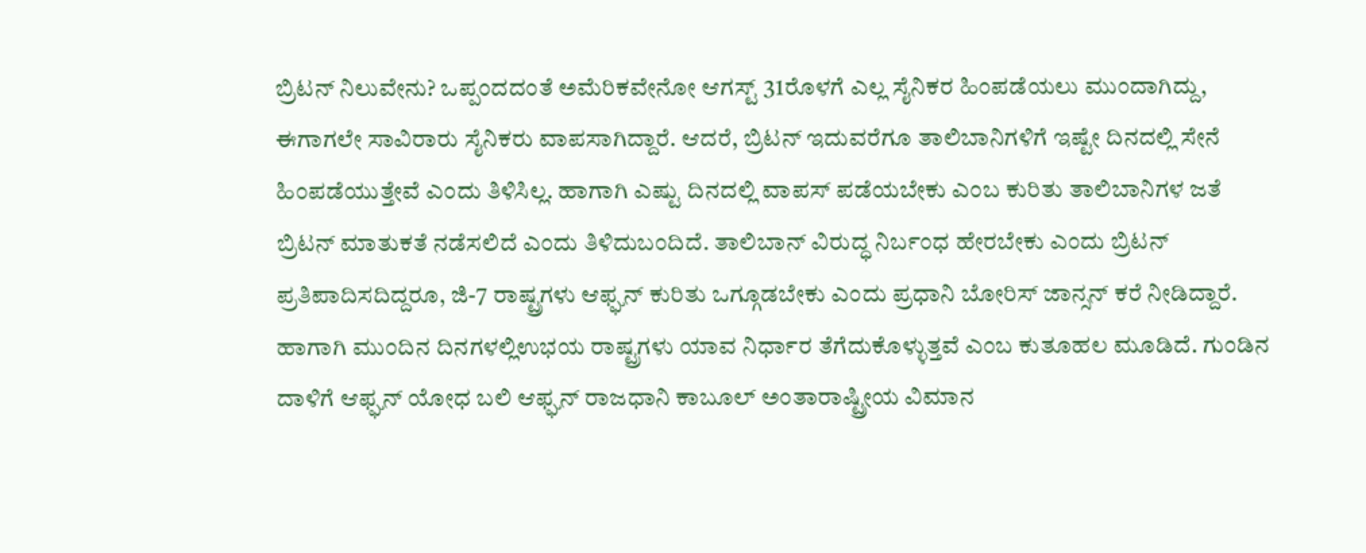ಬ್ರಿಟನ್‌ ನಿಲುವೇನು? ಒಪ್ಪಂದದಂತೆ ಅಮೆರಿಕವೇನೋ ಆಗಸ್ಟ್‌ 31ರೊಳಗೆ ಎಲ್ಲ ಸೈನಿಕರ ಹಿಂಪಡೆಯಲು ಮುಂದಾಗಿದ್ದು, ಈಗಾಗಲೇ ಸಾವಿರಾರು ಸೈನಿಕರು ವಾಪಸಾಗಿದ್ದಾರೆ. ಆದರೆ, ಬ್ರಿಟನ್‌ ಇದುವರೆಗೂ ತಾಲಿಬಾನಿಗಳಿಗೆ ಇಷ್ಟೇ ದಿನದಲ್ಲಿ ಸೇನೆ ಹಿಂಪಡೆಯುತ್ತೇವೆ ಎಂದು ತಿಳಿಸಿಲ್ಲ. ಹಾಗಾಗಿ ಎಷ್ಟು ದಿನದಲ್ಲಿ ವಾಪಸ್‌ ಪಡೆಯಬೇಕು ಎಂಬ ಕುರಿತು ತಾಲಿಬಾನಿಗಳ ಜತೆ ಬ್ರಿಟನ್‌ ಮಾತುಕತೆ ನಡೆಸಲಿದೆ ಎಂದು ತಿಳಿದುಬಂದಿದೆ. ತಾಲಿಬಾನ್‌ ವಿರುದ್ಧ ನಿರ್ಬಂಧ ಹೇರಬೇಕು ಎಂದು ಬ್ರಿಟನ್‌ ಪ್ರತಿಪಾದಿಸದಿದ್ದರೂ, ಜಿ-7 ರಾಷ್ಟ್ರಗಳು ಆಫ್ಘನ್‌ ಕುರಿತು ಒಗ್ಗೂಡಬೇಕು ಎಂದು ಪ್ರಧಾನಿ ಬೋರಿಸ್‌ ಜಾನ್ಸನ್‌ ಕರೆ ನೀಡಿದ್ದಾರೆ. ಹಾಗಾಗಿ ಮುಂದಿನ ದಿನಗಳಲ್ಲಿಉಭಯ ರಾಷ್ಟ್ರಗಳು ಯಾವ ನಿರ್ಧಾರ ತೆಗೆದುಕೊಳ್ಳುತ್ತವೆ ಎಂಬ ಕುತೂಹಲ ಮೂಡಿದೆ. ಗುಂಡಿನ ದಾಳಿಗೆ ಆಫ್ಘನ್‌ ಯೋಧ ಬಲಿ ಆಫ್ಘನ್‌ ರಾಜಧಾನಿ ಕಾಬೂಲ್‌ ಅಂತಾರಾಷ್ಟ್ರೀಯ ವಿಮಾನ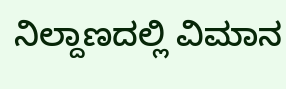ನಿಲ್ದಾಣದಲ್ಲಿ ವಿಮಾನ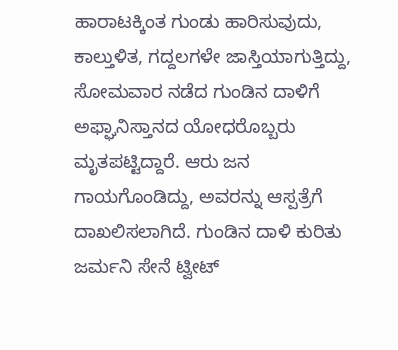ಹಾರಾಟಕ್ಕಿಂತ ಗುಂಡು ಹಾರಿಸುವುದು, ಕಾಲ್ತುಳಿತ, ಗದ್ದಲಗಳೇ ಜಾಸ್ತಿಯಾಗುತ್ತಿದ್ದು, ಸೋಮವಾರ ನಡೆದ ಗುಂಡಿನ ದಾಳಿಗೆ ಅಫ್ಘಾನಿಸ್ತಾನದ ಯೋಧರೊಬ್ಬರು ಮೃತಪಟ್ಟಿದ್ದಾರೆ. ಆರು ಜನ ಗಾಯಗೊಂಡಿದ್ದು, ಅವರನ್ನು ಆಸ್ಪತ್ರೆಗೆ ದಾಖಲಿಸಲಾಗಿದೆ. ಗುಂಡಿನ ದಾಳಿ ಕುರಿತು ಜರ್ಮನಿ ಸೇನೆ ಟ್ವೀಟ್‌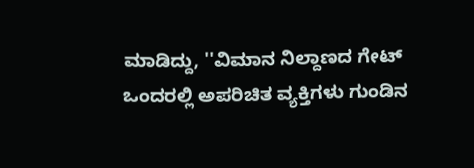ಮಾಡಿದ್ದು, ''ವಿಮಾನ ನಿಲ್ದಾಣದ ಗೇಟ್‌ ಒಂದರಲ್ಲಿ ಅಪರಿಚಿತ ವ್ಯಕ್ತಿಗಳು ಗುಂಡಿನ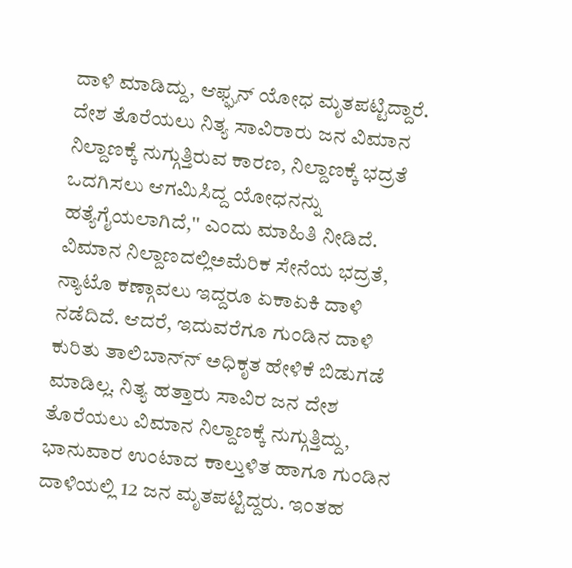ದಾಳಿ ಮಾಡಿದ್ದು, ಆಫ್ಘನ್‌ ಯೋಧ ಮೃತಪಟ್ಟಿದ್ದಾರೆ. ದೇಶ ತೊರೆಯಲು ನಿತ್ಯ ಸಾವಿರಾರು ಜನ ವಿಮಾನ ನಿಲ್ದಾಣಕ್ಕೆ ನುಗ್ಗುತ್ತಿರುವ ಕಾರಣ, ನಿಲ್ದಾಣಕ್ಕೆ ಭದ್ರತೆ ಒದಗಿಸಲು ಆಗಮಿಸಿದ್ದ ಯೋಧನನ್ನು ಹತ್ಯೆಗೈಯಲಾಗಿದೆ,'' ಎಂದು ಮಾಹಿತಿ ನೀಡಿದೆ. ವಿಮಾನ ನಿಲ್ದಾಣದಲ್ಲಿಅಮೆರಿಕ ಸೇನೆಯ ಭದ್ರತೆ, ನ್ಯಾಟೊ ಕಣ್ಗಾವಲು ಇದ್ದರೂ ಏಕಾಏಕಿ ದಾಳಿ ನಡೆದಿದೆ. ಆದರೆ, ಇದುವರೆಗೂ ಗುಂಡಿನ ದಾಳಿ ಕುರಿತು ತಾಲಿಬಾನ್‌ನ್‌ ಅಧಿಕೃತ ಹೇಳಿಕೆ ಬಿಡುಗಡೆ ಮಾಡಿಲ್ಲ. ನಿತ್ಯ ಹತ್ತಾರು ಸಾವಿರ ಜನ ದೇಶ ತೊರೆಯಲು ವಿಮಾನ ನಿಲ್ದಾಣಕ್ಕೆ ನುಗ್ಗುತ್ತಿದ್ದು, ಭಾನುವಾರ ಉಂಟಾದ ಕಾಲ್ತುಳಿತ ಹಾಗೂ ಗುಂಡಿನ ದಾಳಿಯಲ್ಲಿ 12 ಜನ ಮೃತಪಟ್ಟಿದ್ದರು. ಇಂತಹ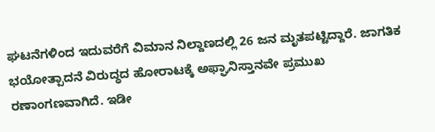ಘಟನೆಗಳಿಂದ ಇದುವರೆಗೆ ವಿಮಾನ ನಿಲ್ದಾಣದಲ್ಲಿ 26 ಜನ ಮೃತಪಟ್ಟಿದ್ದಾರೆ. ಜಾಗತಿಕ ಭಯೋತ್ಪಾದನೆ ವಿರುದ್ಧದ ಹೋರಾಟಕ್ಕೆ ಅಫ್ಘಾನಿಸ್ತಾನವೇ ಪ್ರಮುಖ ರಣಾಂಗಣವಾಗಿದೆ. ಇಡೀ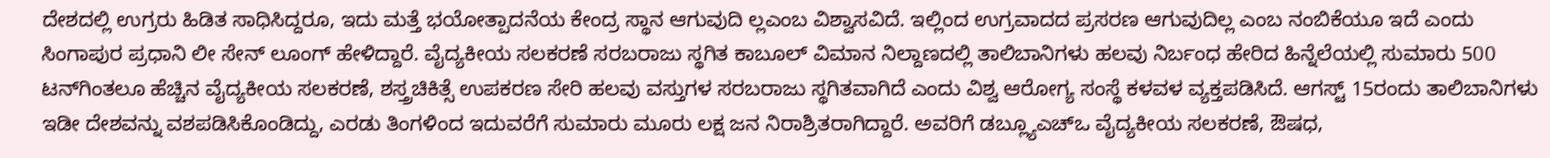ದೇಶದಲ್ಲಿ ಉಗ್ರರು ಹಿಡಿತ ಸಾಧಿಸಿದ್ದರೂ, ಇದು ಮತ್ತೆ ಭಯೋತ್ಪಾದನೆಯ ಕೇಂದ್ರ ಸ್ಥಾನ ಆಗುವುದಿ ಲ್ಲಎಂಬ ವಿಶ್ವಾಸವಿದೆ. ಇಲ್ಲಿಂದ ಉಗ್ರವಾದದ ಪ್ರಸರಣ ಆಗುವುದಿಲ್ಲ ಎಂಬ ನಂಬಿಕೆಯೂ ಇದೆ ಎಂದು ಸಿಂಗಾಪುರ ಪ್ರಧಾನಿ ಲೀ ಸೇನ್‌ ಲೂಂಗ್‌ ಹೇಳಿದ್ದಾರೆ. ವೈದ್ಯಕೀಯ ಸಲಕರಣೆ ಸರಬರಾಜು ಸ್ಥಗಿತ ಕಾಬೂಲ್‌ ವಿಮಾನ ನಿಲ್ದಾಣದಲ್ಲಿ ತಾಲಿಬಾನಿಗಳು ಹಲವು ನಿರ್ಬಂಧ ಹೇರಿದ ಹಿನ್ನೆಲೆಯಲ್ಲಿ ಸುಮಾರು 500 ಟನ್‌ಗಿಂತಲೂ ಹೆಚ್ಚಿನ ವೈದ್ಯಕೀಯ ಸಲಕರಣೆ, ಶಸ್ತ್ರಚಿಕಿತ್ಸೆ ಉಪಕರಣ ಸೇರಿ ಹಲವು ವಸ್ತುಗಳ ಸರಬರಾಜು ಸ್ಥಗಿತವಾಗಿದೆ ಎಂದು ವಿಶ್ವ ಆರೋಗ್ಯ ಸಂಸ್ಥೆ ಕಳವಳ ವ್ಯಕ್ತಪಡಿಸಿದೆ. ಆಗಸ್ಟ್‌ 15ರಂದು ತಾಲಿಬಾನಿಗಳು ಇಡೀ ದೇಶವನ್ನು ವಶಪಡಿಸಿಕೊಂಡಿದ್ದು, ಎರಡು ತಿಂಗಳಿಂದ ಇದುವರೆಗೆ ಸುಮಾರು ಮೂರು ಲಕ್ಷ ಜನ ನಿರಾಶ್ರಿತರಾಗಿದ್ದಾರೆ. ಅವರಿಗೆ ಡಬ್ಲ್ಯೂಎಚ್‌ಒ ವೈದ್ಯಕೀಯ ಸಲಕರಣೆ, ಔಷಧ,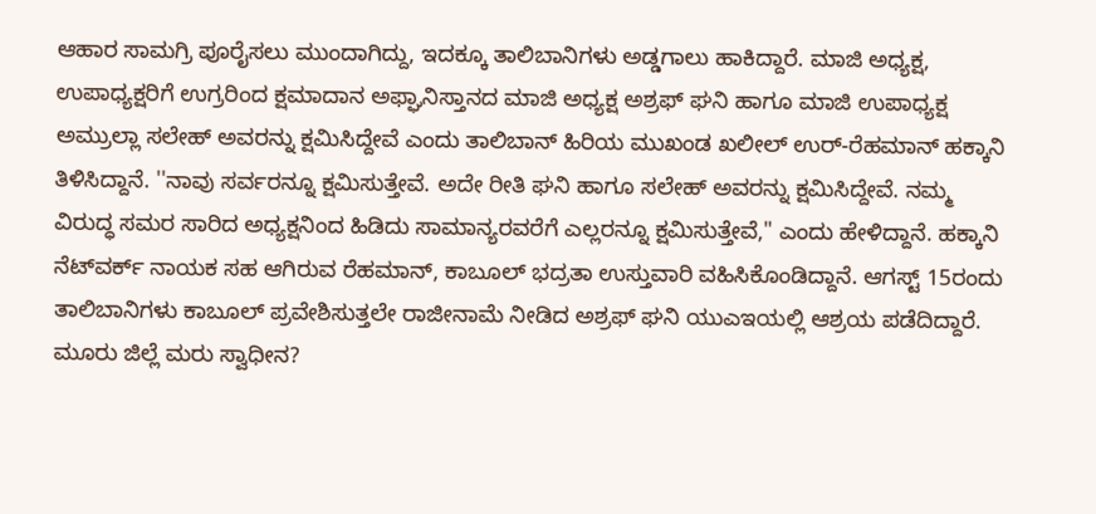ಆಹಾರ ಸಾಮಗ್ರಿ ಪೂರೈಸಲು ಮುಂದಾಗಿದ್ದು, ಇದಕ್ಕೂ ತಾಲಿಬಾನಿಗಳು ಅಡ್ಡಗಾಲು ಹಾಕಿದ್ದಾರೆ. ಮಾಜಿ ಅಧ್ಯಕ್ಷ, ಉಪಾಧ್ಯಕ್ಷರಿಗೆ ಉಗ್ರರಿಂದ ಕ್ಷಮಾದಾನ ಅಫ್ಘಾನಿಸ್ತಾನದ ಮಾಜಿ ಅಧ್ಯಕ್ಷ ಅಶ್ರಫ್‌ ಘನಿ ಹಾಗೂ ಮಾಜಿ ಉಪಾಧ್ಯಕ್ಷ ಅಮ್ರುಲ್ಲಾ ಸಲೇಹ್‌ ಅವರನ್ನು ಕ್ಷಮಿಸಿದ್ದೇವೆ ಎಂದು ತಾಲಿಬಾನ್‌ ಹಿರಿಯ ಮುಖಂಡ ಖಲೀಲ್‌ ಉರ್‌-ರೆಹಮಾನ್‌ ಹಕ್ಕಾನಿ ತಿಳಿಸಿದ್ದಾನೆ. ''ನಾವು ಸರ್ವರನ್ನೂ ಕ್ಷಮಿಸುತ್ತೇವೆ. ಅದೇ ರೀತಿ ಘನಿ ಹಾಗೂ ಸಲೇಹ್‌ ಅವರನ್ನು ಕ್ಷಮಿಸಿದ್ದೇವೆ. ನಮ್ಮ ವಿರುದ್ಧ ಸಮರ ಸಾರಿದ ಅಧ್ಯಕ್ಷನಿಂದ ಹಿಡಿದು ಸಾಮಾನ್ಯರವರೆಗೆ ಎಲ್ಲರನ್ನೂ ಕ್ಷಮಿಸುತ್ತೇವೆ," ಎಂದು ಹೇಳಿದ್ದಾನೆ. ಹಕ್ಕಾನಿ ನೆಟ್‌ವರ್ಕ್ ನಾಯಕ ಸಹ ಆಗಿರುವ ರೆಹಮಾನ್‌, ಕಾಬೂಲ್‌ ಭದ್ರತಾ ಉಸ್ತುವಾರಿ ವಹಿಸಿಕೊಂಡಿದ್ದಾನೆ. ಆಗಸ್ಟ್‌ 15ರಂದು ತಾಲಿಬಾನಿಗಳು ಕಾಬೂಲ್‌ ಪ್ರವೇಶಿಸುತ್ತಲೇ ರಾಜೀನಾಮೆ ನೀಡಿದ ಅಶ್ರಫ್‌ ಘನಿ ಯುಎಇಯಲ್ಲಿ ಆಶ್ರಯ ಪಡೆದಿದ್ದಾರೆ. ಮೂರು ಜಿಲ್ಲೆ ಮರು ಸ್ವಾಧೀನ?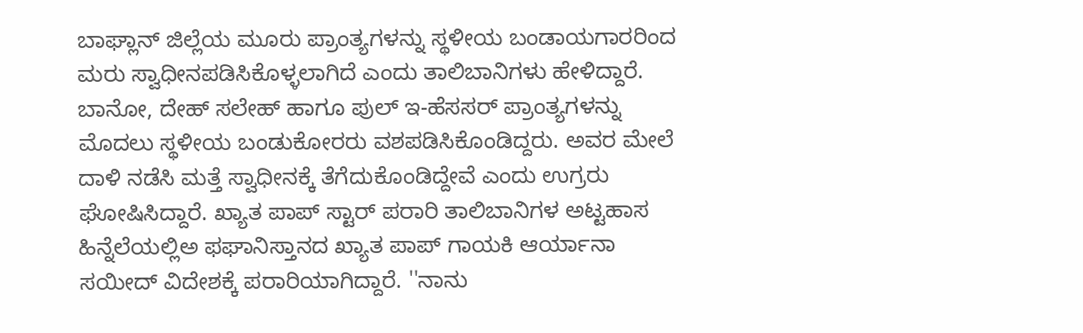ಬಾಘ್ಲಾನ್‌ ಜಿಲ್ಲೆಯ ಮೂರು ಪ್ರಾಂತ್ಯಗಳನ್ನು ಸ್ಥಳೀಯ ಬಂಡಾಯಗಾರರಿಂದ ಮರು ಸ್ವಾಧೀನಪಡಿಸಿಕೊಳ್ಳಲಾಗಿದೆ ಎಂದು ತಾಲಿಬಾನಿಗಳು ಹೇಳಿದ್ದಾರೆ. ಬಾನೋ, ದೇಹ್‌ ಸಲೇಹ್‌ ಹಾಗೂ ಪುಲ್‌ ಇ-ಹೆಸಸರ್‌ ಪ್ರಾಂತ್ಯಗಳನ್ನು ಮೊದಲು ಸ್ಥಳೀಯ ಬಂಡುಕೋರರು ವಶಪಡಿಸಿಕೊಂಡಿದ್ದರು. ಅವರ ಮೇಲೆ ದಾಳಿ ನಡೆಸಿ ಮತ್ತೆ ಸ್ವಾಧೀನಕ್ಕೆ ತೆಗೆದುಕೊಂಡಿದ್ದೇವೆ ಎಂದು ಉಗ್ರರು ಘೋಷಿಸಿದ್ದಾರೆ. ಖ್ಯಾತ ಪಾಪ್‌ ಸ್ಟಾರ್‌ ಪರಾರಿ ತಾಲಿಬಾನಿಗಳ ಅಟ್ಟಹಾಸ ಹಿನ್ನೆಲೆಯಲ್ಲಿಅ ಫಘಾನಿಸ್ತಾನದ ಖ್ಯಾತ ಪಾಪ್‌ ಗಾಯಕಿ ಆರ್ಯಾನಾ ಸಯೀದ್‌ ವಿದೇಶಕ್ಕೆ ಪರಾರಿಯಾಗಿದ್ದಾರೆ. ''ನಾನು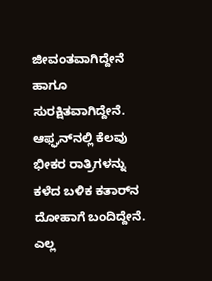ಜೀವಂತವಾಗಿದ್ದೇನೆ ಹಾಗೂ ಸುರಕ್ಷಿತವಾಗಿದ್ದೇನೆ. ಆಫ್ಘನ್‌ನಲ್ಲಿ ಕೆಲವು ಭೀಕರ ರಾತ್ರಿಗಳನ್ನು ಕಳೆದ ಬಳಿಕ ಕತಾರ್‌ನ ದೋಹಾಗೆ ಬಂದಿದ್ದೇನೆ. ಎಲ್ಲ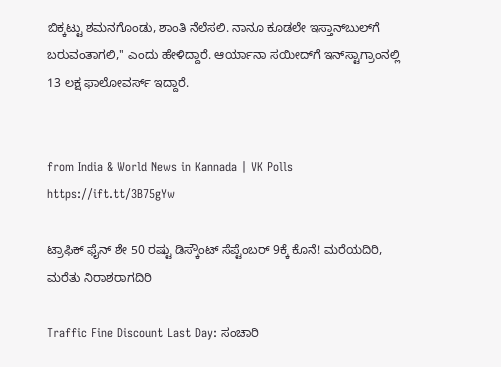ಬಿಕ್ಕಟ್ಟು ಶಮನಗೊಂಡು, ಶಾಂತಿ ನೆಲೆಸಲಿ. ನಾನೂ ಕೂಡಲೇ ಇಸ್ತಾನ್‌ಬುಲ್‌ಗೆ ಬರುವಂತಾಗಲಿ,'' ಎಂದು ಹೇಳಿದ್ದಾರೆ. ಆರ್ಯಾನಾ ಸಯೀದ್‌ಗೆ ಇನ್‌ಸ್ಟಾಗ್ರಾಂನಲ್ಲಿ 13 ಲಕ್ಷ ಫಾಲೋವರ್ಸ್ ಇದ್ದಾರೆ.


from India & World News in Kannada | VK Polls https://ift.tt/3B75gYw

ಟ್ರಾಫಿಕ್‌ ಫೈನ್‌ ಶೇ 50 ರಷ್ಟು ಡಿಸ್ಕೌಂಟ್‌ ಸೆಪ್ಟೆಂಬರ್‌ 9ಕ್ಕೆ ಕೊನೆ! ಮರೆಯದಿರಿ, ಮರೆತು ನಿರಾಶರಾಗದಿರಿ

Traffic Fine Discount Last Day: ಸಂಚಾರಿ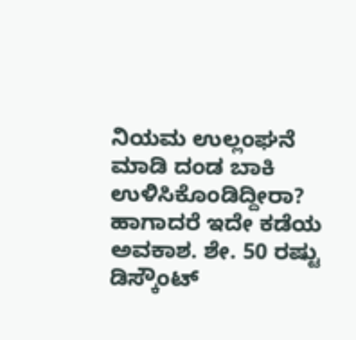ನಿಯಮ ಉಲ್ಲಂಘನೆ ಮಾಡಿ ದಂಡ ಬಾಕಿ ಉಳಿಸಿಕೊಂಡಿದ್ದೀರಾ? ಹಾಗಾದರೆ ಇದೇ ಕಡೆಯ ಅವಕಾಶ. ಶೇ. 50 ರಷ್ಟು ಡಿಸ್ಕೌಂಟ್‌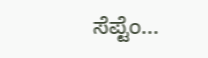ಸೆಪ್ಟೆಂ...